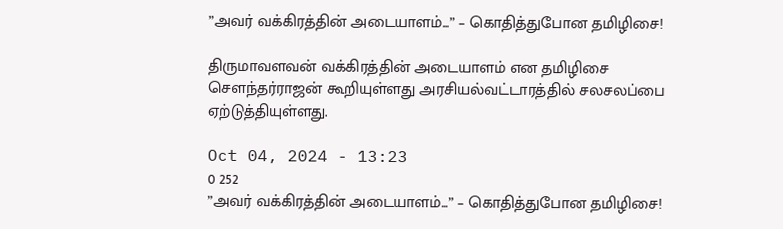”அவர் வக்கிரத்தின் அடையாளம்...” – கொதித்துபோன தமிழிசை!

திருமாவளவன் வக்கிரத்தின் அடையாளம் என தமிழிசை சௌந்தர்ராஜன் கூறியுள்ளது அரசியல்வட்டாரத்தில் சலசலப்பை ஏற்டுத்தியுள்ளது.

Oct 04, 2024 - 13:23
0 252
”அவர் வக்கிரத்தின் அடையாளம்...” – கொதித்துபோன தமிழிசை!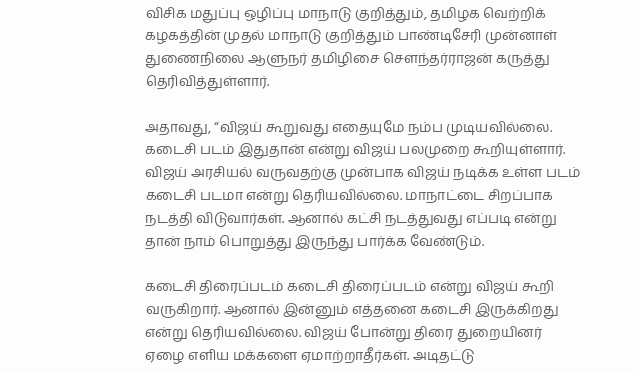விசிக மதுப்பு ஒழிப்பு மாநாடு குறித்தும், தமிழக வெற்றிக் கழகத்தின் முதல் மாநாடு குறித்தும் பாண்டிசேரி முன்னாள் துணைநிலை ஆளுநர் தமிழிசை சௌந்தர்ராஜன் கருத்து தெரிவித்துள்ளார்.

அதாவது, “விஜய் கூறுவது எதையுமே நம்ப முடியவில்லை. கடைசி படம் இதுதான் என்று விஜய் பலமுறை கூறியுள்ளார். விஜய் அரசியல் வருவதற்கு முன்பாக விஜய் நடிக்க உள்ள படம் கடைசி படமா என்று தெரியவில்லை. மாநாட்டை சிறப்பாக நடத்தி விடுவார்கள். ஆனால் கட்சி நடத்துவது எப்படி என்று தான் நாம் பொறுத்து இருந்து பார்க்க வேண்டும்.

கடைசி திரைப்படம் கடைசி திரைப்படம் என்று விஜய் கூறி வருகிறார். ஆனால் இன்னும் எத்தனை கடைசி இருக்கிறது என்று தெரியவில்லை. விஜய் போன்று திரை துறையினர் ஏழை எளிய மக்களை ஏமாற்றாதீர்கள். அடிதட்டு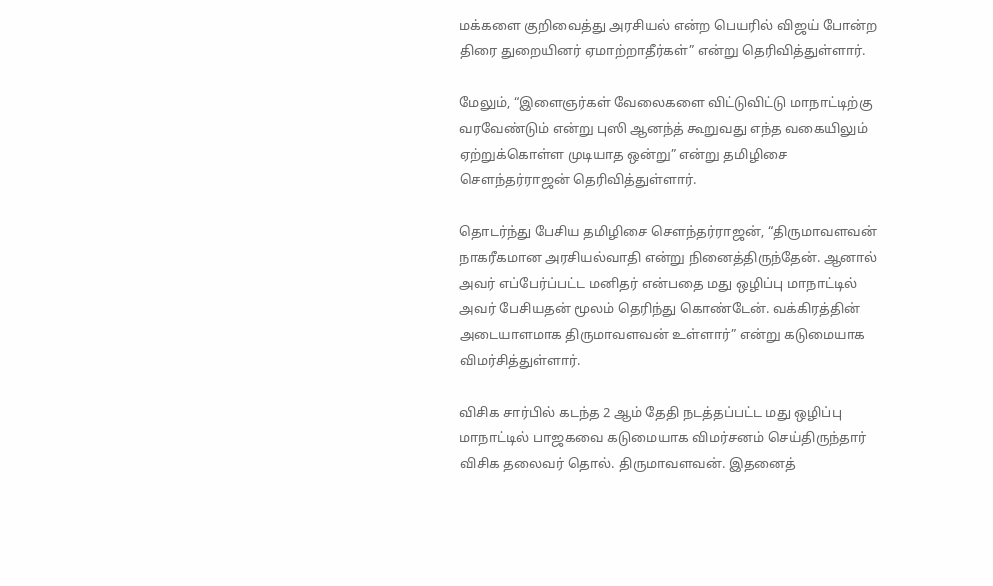மக்களை குறிவைத்து அரசியல் என்ற பெயரில் விஜய் போன்ற திரை துறையினர் ஏமாற்றாதீர்கள்” என்று தெரிவித்துள்ளார்.

மேலும், “இளைஞர்கள் வேலைகளை விட்டுவிட்டு மாநாட்டிற்கு வரவேண்டும் என்று புஸி ஆனந்த் கூறுவது எந்த வகையிலும் ஏற்றுக்கொள்ள முடியாத ஒன்று” என்று தமிழிசை சௌந்தர்ராஜன் தெரிவித்துள்ளார்.

தொடர்ந்து பேசிய தமிழிசை சௌந்தர்ராஜன், “திருமாவளவன் நாகரீகமான அரசியல்வாதி என்று நினைத்திருந்தேன். ஆனால் அவர் எப்பேர்ப்பட்ட மனிதர் என்பதை மது ஒழிப்பு மாநாட்டில் அவர் பேசியதன் மூலம் தெரிந்து கொண்டேன். வக்கிரத்தின் அடையாளமாக திருமாவளவன் உள்ளார்” என்று கடுமையாக விமர்சித்துள்ளார்.

விசிக சார்பில் கடந்த 2 ஆம் தேதி நடத்தப்பட்ட மது ஒழிப்பு மாநாட்டில் பாஜகவை கடுமையாக விமர்சனம் செய்திருந்தார் விசிக தலைவர் தொல். திருமாவளவன். இதனைத்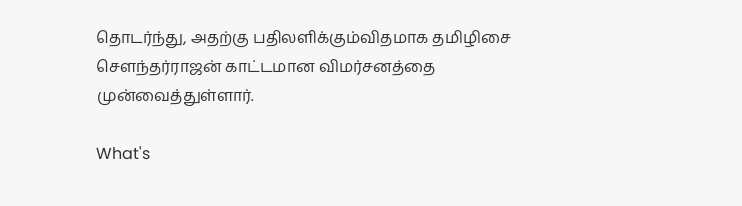தொடர்ந்து, அதற்கு பதிலளிக்கும்விதமாக தமிழிசை சௌந்தர்ராஜன் காட்டமான விமர்சனத்தை முன்வைத்துள்ளார்.

What's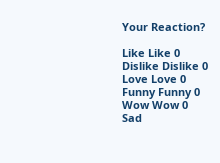Your Reaction?

Like Like 0
Dislike Dislike 0
Love Love 0
Funny Funny 0
Wow Wow 0
Sad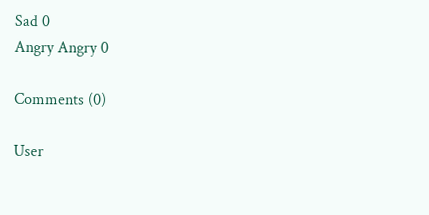Sad 0
Angry Angry 0

Comments (0)

User